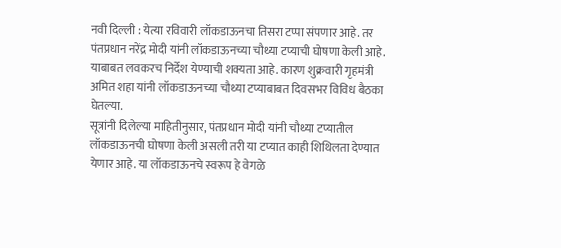नवी दिल्ली : येत्या रविवारी लॉकडाऊनचा तिसरा टप्पा संपणार आहे. तर पंतप्रधान नरेंद्र मोदी यांनी लॉकडाऊनच्या चौथ्या टप्याची घोषणा केली आहे. याबाबत लवकरच निर्देश येण्याची शक्यता आहे. कारण शुक्रवारी गृहमंत्री अमित शहा यांनी लॉकडाऊनच्या चौथ्या टप्याबाबत दिवसभर विविध बैठका घेतल्या.
सूत्रांनी दिलेल्या माहितीनुसार, पंतप्रधान मोदी यांनी चौथ्या टप्यातील लॉकडाऊनची घोषणा केली असली तरी या टप्यात काही शिथिलता देण्यात येणार आहे. या लॉकडाऊनचे स्वरूप हे वेगळे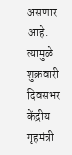असणार आहे. त्यामुळे शुक्रवारी दिवसभर केंद्रीय गृहमंत्री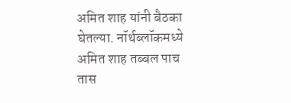अमित शाह यांनी बैठका घेतल्या. नॉर्थब्लॉकमध्ये अमित शाह तब्बल पाच तास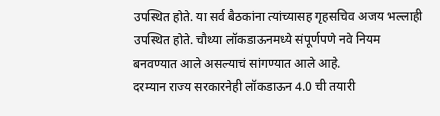उपस्थित होते. या सर्व बैठकांना त्यांच्यासह गृहसचिव अजय भल्लाही उपस्थित होते. चौथ्या लॉकडाऊनमध्ये संपूर्णपणे नवे नियम बनवण्यात आले असल्याचं सांगण्यात आले आहे.
दरम्यान राज्य सरकारनेही लॉकडाऊन 4.0 ची तयारी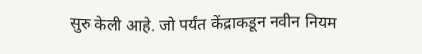सुरु केली आहे. जो पर्यंत केंद्राकडून नवीन नियम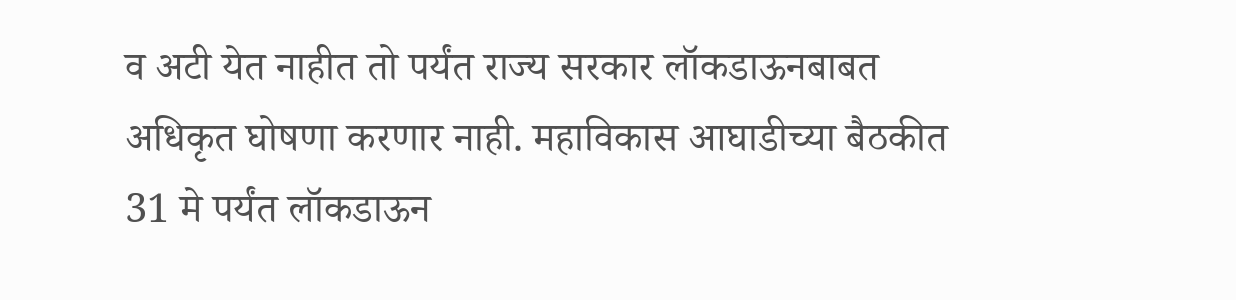व अटी येत नाहीत तो पर्यंत राज्य सरकार लॉकडाऊनबाबत अधिकृत घोषणा करणार नाही. महाविकास आघाडीच्या बैठकीत 31 मे पर्यंत लॉकडाऊन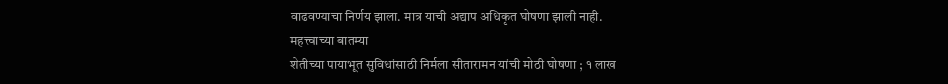वाढवण्याचा निर्णय झाला. मात्र याची अद्याप अधिकृत घोषणा झाली नाही.
महत्त्वाच्या बातम्या
शेतीच्या पायाभूत सुविधांसाठी निर्मला सीतारामन यांची मोठी घोषणा ; १ लाख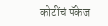कोटींचं पॅकेज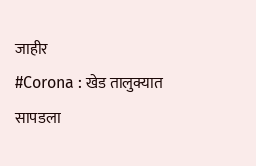जाहीर
#Corona : खेड तालुक्यात सापडला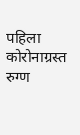पहिला कोरोनाग्रस्त रुग्ण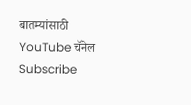बातम्यांसाठी YouTube चॅनेल Subscribe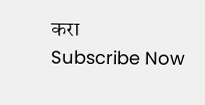करा
Subscribe Now